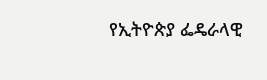የኢትዮጵያ ፌዴራላዊ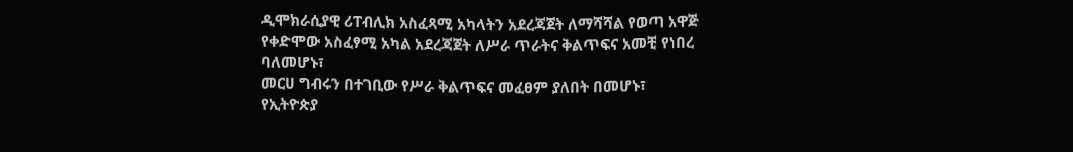ዲሞክራሲያዊ ሪፐብሊክ አስፈጻሚ አካላትን አደረጃጀት ለማሻሻል የወጣ አዋጅ የቀድሞው አስፈፃሚ አካል አደረጃጀት ለሥራ ጥራትና ቅልጥፍና አመቺ የነበረ ባለመሆኑ፣
መርሀ ግብሩን በተገቢው የሥራ ቅልጥፍና መፈፀም ያለበት በመሆኑ፣
የኢትዮጵያ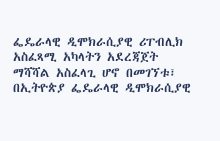ፌዴራላዊ ዲሞክራሲያዊ ሪፐብሊክ አስፈጻሚ አካላትን አደረጃጀት ማሻሻል አስፈላጊ ሆኖ በመገኘቱ፣
በኢትዮጵያ ፌዴራላዊ ዲሞክራሲያዊ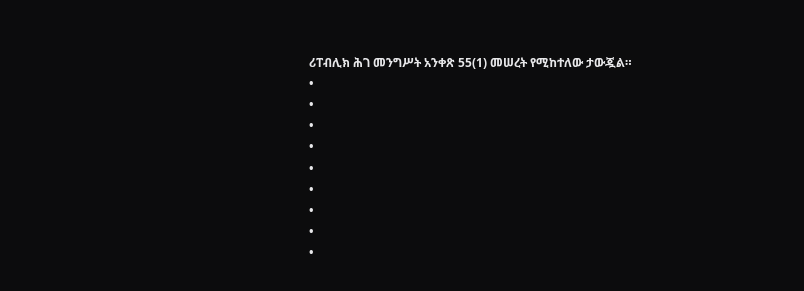ሪፐብሊክ ሕገ መንግሥት አንቀጽ 55(1) መሠረት የሚከተለው ታውጇል።
•
•
•
•
•
•
•
•
•